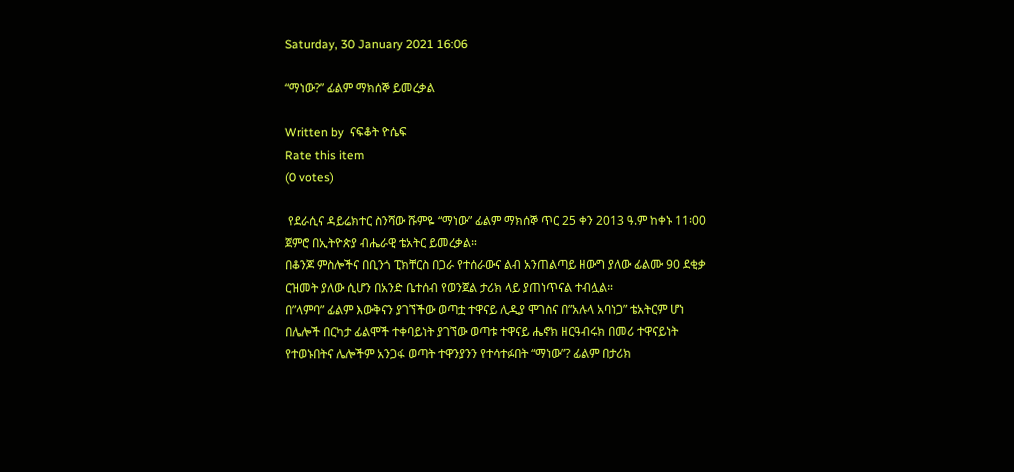Saturday, 30 January 2021 16:06

“ማነው?” ፊልም ማክሰኞ ይመረቃል

Written by  ናፍቆት ዮሴፍ
Rate this item
(0 votes)

 የደራሲና ዳይሬክተር ስንሻው ሹምዬ “ማነው” ፊልም ማክሰኞ ጥር 25 ቀን 2013 ዓ.ም ከቀኑ 11፡00 ጀምሮ በኢትዮጵያ ብሔራዊ ቴአትር ይመረቃል።
በቆንጆ ምስሎችና በቢንጎ ፒክቸርስ በጋራ የተሰራውና ልብ አንጠልጣይ ዘውግ ያለው ፊልሙ 90 ደቂቃ ርዝመት ያለው ሲሆን በአንድ ቤተሰብ የወንጀል ታሪክ ላይ ያጠነጥናል ተብሏል።
በ”ላምባ” ፊልም እውቅናን ያገኘችው ወጣቷ ተዋናይ ሊዲያ ሞገስና በ”አሉላ አባነጋ” ቴአትርም ሆነ በሌሎች በርካታ ፊልሞች ተቀባይነት ያገኘው ወጣቱ ተዋናይ ሔኖክ ዘርዓብሩክ በመሪ ተዋናይነት የተወኑበትና ሌሎችም አንጋፋ ወጣት ተዋንያንን የተሳተፉበት “ማነው”? ፊልም በታሪክ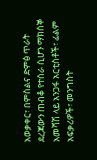አወቃቀር፣ በምስልና ድምፅ ጥራት  ደረጃውን ጠብቆ የተሰራ ሲሆን ማክሰኞ አመሻሽ ላይ አንጋፋ አርቲስቶች፣ ፊልም አፍቃሪዎች፣ መንግስት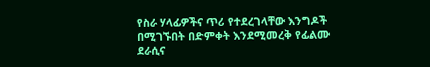የስራ ሃላፊዎችና ጥሪ የተደረገላቸው እንግዶች በሚገኙበት በድምቀት እንደሚመረቅ የፊልሙ ደራሲና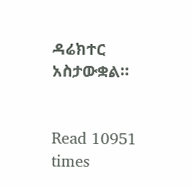ዳሬክተር አስታውቋል።


Read 10951 times